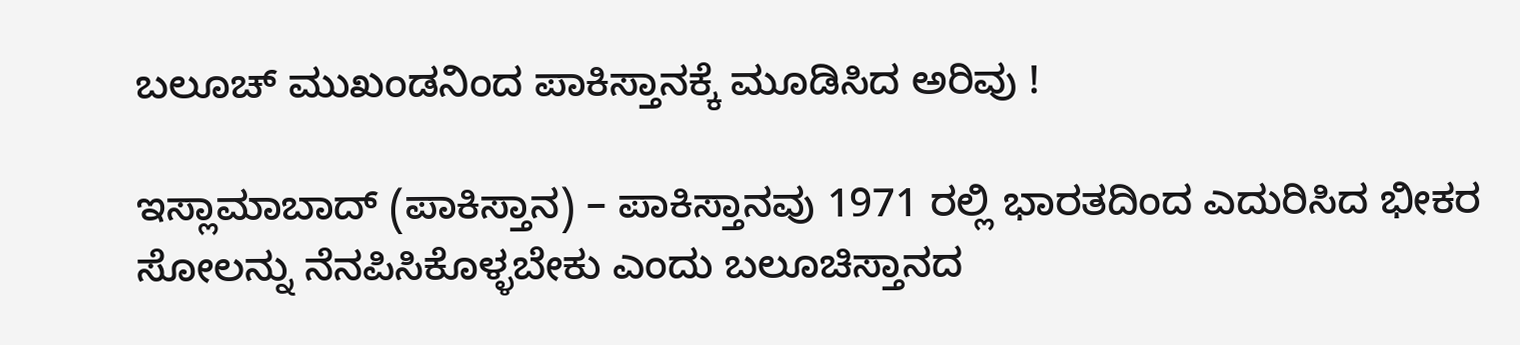ಬಲೂಚ್ ಮುಖಂಡನಿಂದ ಪಾಕಿಸ್ತಾನಕ್ಕೆ ಮೂಡಿಸಿದ ಅರಿವು !

ಇಸ್ಲಾಮಾಬಾದ್ (ಪಾಕಿಸ್ತಾನ) – ಪಾಕಿಸ್ತಾನವು 1971 ರಲ್ಲಿ ಭಾರತದಿಂದ ಎದುರಿಸಿದ ಭೀಕರ ಸೋಲನ್ನು ನೆನಪಿಸಿಕೊಳ್ಳಬೇಕು ಎಂದು ಬಲೂಚಿಸ್ತಾನದ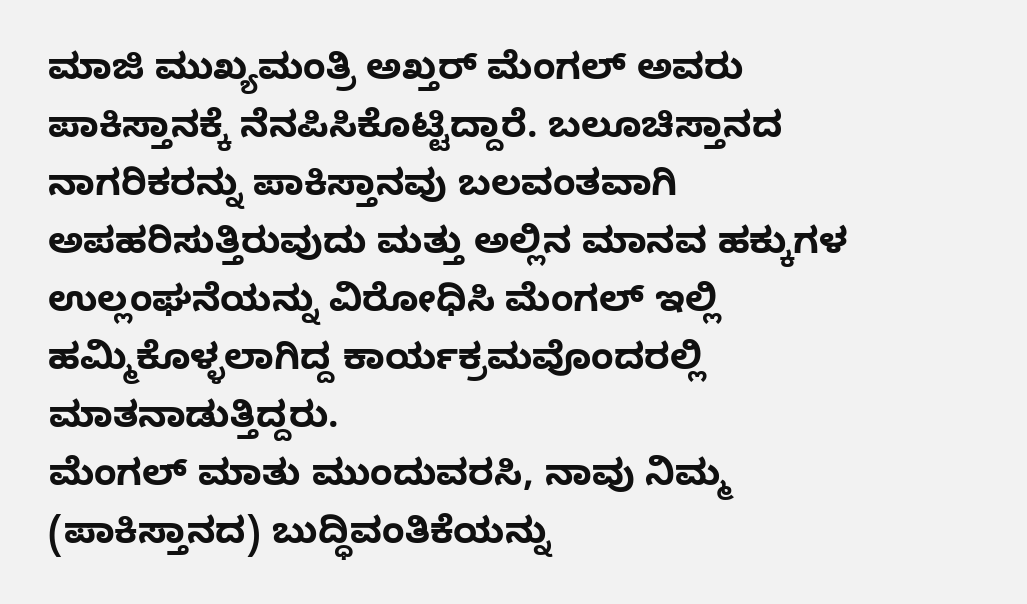ಮಾಜಿ ಮುಖ್ಯಮಂತ್ರಿ ಅಖ್ತರ್ ಮೆಂಗಲ್ ಅವರು ಪಾಕಿಸ್ತಾನಕ್ಕೆ ನೆನಪಿಸಿಕೊಟ್ಟಿದ್ದಾರೆ. ಬಲೂಚಿಸ್ತಾನದ ನಾಗರಿಕರನ್ನು ಪಾಕಿಸ್ತಾನವು ಬಲವಂತವಾಗಿ ಅಪಹರಿಸುತ್ತಿರುವುದು ಮತ್ತು ಅಲ್ಲಿನ ಮಾನವ ಹಕ್ಕುಗಳ ಉಲ್ಲಂಘನೆಯನ್ನು ವಿರೋಧಿಸಿ ಮೆಂಗಲ್ ಇಲ್ಲಿ ಹಮ್ಮಿಕೊಳ್ಳಲಾಗಿದ್ದ ಕಾರ್ಯಕ್ರಮವೊಂದರಲ್ಲಿ ಮಾತನಾಡುತ್ತಿದ್ದರು.
ಮೆಂಗಲ್ ಮಾತು ಮುಂದುವರಸಿ, ನಾವು ನಿಮ್ಮ (ಪಾಕಿಸ್ತಾನದ) ಬುದ್ಧಿವಂತಿಕೆಯನ್ನು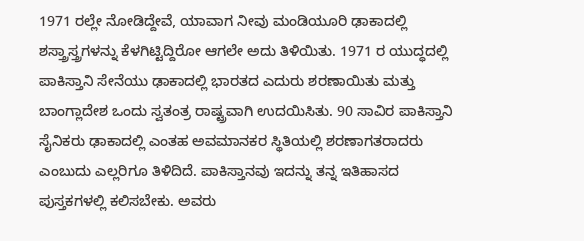1971 ರಲ್ಲೇ ನೋಡಿದ್ದೇವೆ, ಯಾವಾಗ ನೀವು ಮಂಡಿಯೂರಿ ಢಾಕಾದಲ್ಲಿ ಶಸ್ತ್ರಾಸ್ತ್ರಗಳನ್ನು ಕೆಳಗಿಟ್ಟಿದ್ದಿರೋ ಆಗಲೇ ಅದು ತಿಳಿಯಿತು. 1971 ರ ಯುದ್ಧದಲ್ಲಿ ಪಾಕಿಸ್ತಾನಿ ಸೇನೆಯು ಢಾಕಾದಲ್ಲಿ ಭಾರತದ ಎದುರು ಶರಣಾಯಿತು ಮತ್ತು ಬಾಂಗ್ಲಾದೇಶ ಒಂದು ಸ್ವತಂತ್ರ ರಾಷ್ಟ್ರವಾಗಿ ಉದಯಿಸಿತು. 90 ಸಾವಿರ ಪಾಕಿಸ್ತಾನಿ ಸೈನಿಕರು ಢಾಕಾದಲ್ಲಿ ಎಂತಹ ಅವಮಾನಕರ ಸ್ಥಿತಿಯಲ್ಲಿ ಶರಣಾಗತರಾದರು ಎಂಬುದು ಎಲ್ಲರಿಗೂ ತಿಳಿದಿದೆ. ಪಾಕಿಸ್ತಾನವು ಇದನ್ನು ತನ್ನ ಇತಿಹಾಸದ ಪುಸ್ತಕಗಳಲ್ಲಿ ಕಲಿಸಬೇಕು. ಅವರು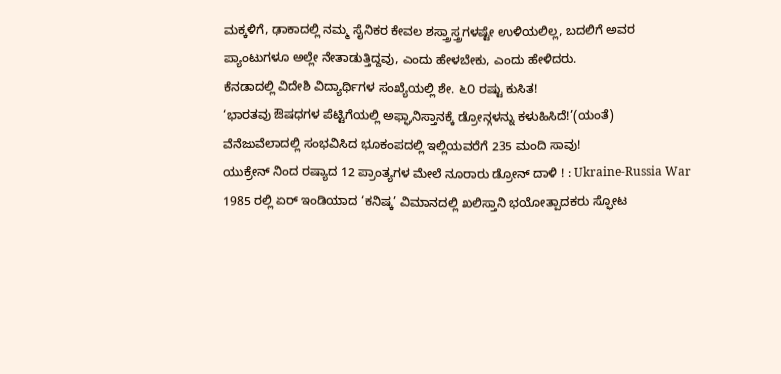ಮಕ್ಕಳಿಗೆ, ಢಾಕಾದಲ್ಲಿ ನಮ್ಮ ಸೈನಿಕರ ಕೇವಲ ಶಸ್ತ್ರಾಸ್ತ್ರಗಳಷ್ಟೇ ಉಳಿಯಲಿಲ್ಲ, ಬದಲಿಗೆ ಅವರ ಪ್ಯಾಂಟುಗಳೂ ಅಲ್ಲೇ ನೇತಾಡುತ್ತಿದ್ದವು, ಎಂದು ಹೇಳಬೇಕು, ಎಂದು ಹೇಳಿದರು.
ಕೆನಡಾದಲ್ಲಿ ವಿದೇಶಿ ವಿದ್ಯಾರ್ಥಿಗಳ ಸಂಖ್ಯೆಯಲ್ಲಿ ಶೇ. ೬೦ ರಷ್ಟು ಕುಸಿತ!
‘ಭಾರತವು ಔಷಧಗಳ ಪೆಟ್ಟಿಗೆಯಲ್ಲಿ ಅಫ್ಘಾನಿಸ್ತಾನಕ್ಕೆ ಡ್ರೋನ್ಗಳನ್ನು ಕಳುಹಿಸಿದೆ!’(ಯಂತೆ)
ವೆನೆಜುವೆಲಾದಲ್ಲಿ ಸಂಭವಿಸಿದ ಭೂಕಂಪದಲ್ಲಿ ಇಲ್ಲಿಯವರೆಗೆ 235 ಮಂದಿ ಸಾವು!
ಯುಕ್ರೇನ್ ನಿಂದ ರಷ್ಯಾದ 12 ಪ್ರಾಂತ್ಯಗಳ ಮೇಲೆ ನೂರಾರು ಡ್ರೋನ್ ದಾಳಿ ! : Ukraine-Russia War
1985 ರಲ್ಲಿ ಏರ್ ಇಂಡಿಯಾದ ‘ಕನಿಷ್ಕ’ ವಿಮಾನದಲ್ಲಿ ಖಲಿಸ್ತಾನಿ ಭಯೋತ್ಪಾದಕರು ಸ್ಫೋಟ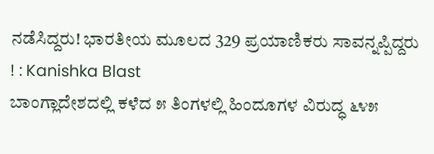ನಡೆಸಿದ್ದರು! ಭಾರತೀಯ ಮೂಲದ 329 ಪ್ರಯಾಣಿಕರು ಸಾವನ್ನಪ್ಪಿದ್ದರು ! : Kanishka Blast
ಬಾಂಗ್ಲಾದೇಶದಲ್ಲಿ ಕಳೆದ ೫ ತಿಂಗಳಲ್ಲಿ ಹಿಂದೂಗಳ ವಿರುದ್ಧ ೬೪೫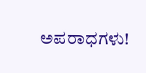ಅಪರಾಧಗಳು!